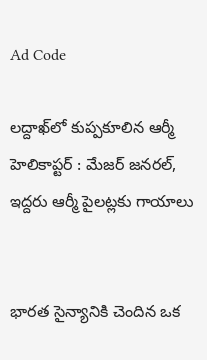Ad Code

లద్దాఖ్‌లో కుప్పకూలిన ఆర్మీ హెలికాప్టర్ : మేజర్ జనరల్, ఇద్దరు ఆర్మీ పైలట్లకు గాయాలు


భారత సైన్యానికి చెందిన ఒక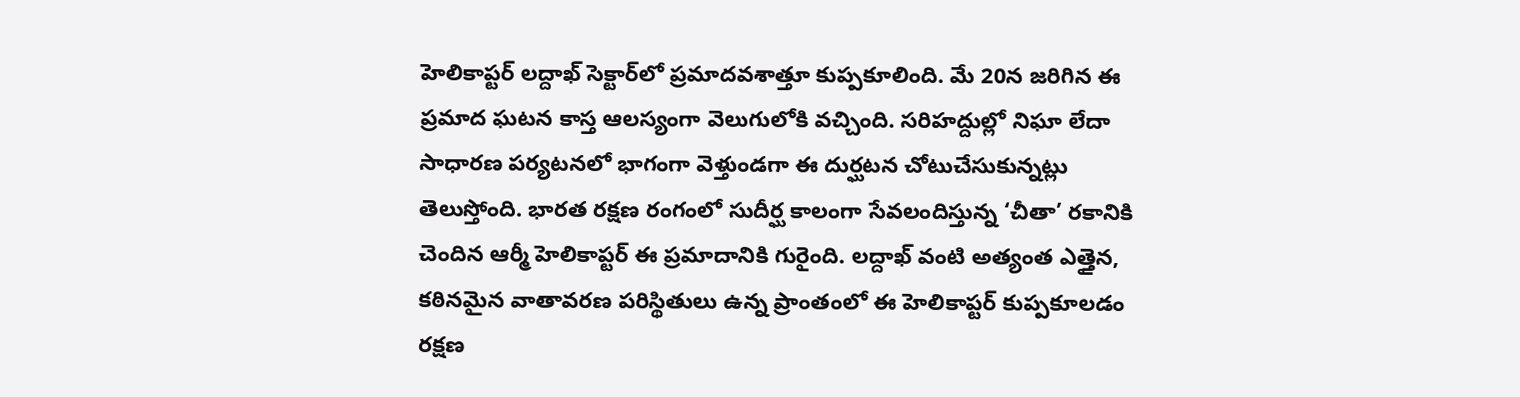హెలికాప్టర్ లద్దాఖ్ సెక్టార్‌లో ప్రమాదవశాత్తూ కుప్పకూలింది. మే 20న జరిగిన ఈ ప్రమాద ఘటన కాస్త ఆలస్యంగా వెలుగులోకి వచ్చింది. సరిహద్దుల్లో నిఘా లేదా సాధారణ పర్యటనలో భాగంగా వెళ్తుండగా ఈ దుర్ఘటన చోటుచేసుకున్నట్లు తెలుస్తోంది. భారత రక్షణ రంగంలో సుదీర్ఘ కాలంగా సేవలందిస్తున్న ‘చీతా’ రకానికి చెందిన ఆర్మీ హెలికాప్టర్ ఈ ప్రమాదానికి గురైంది. లద్దాఖ్ వంటి అత్యంత ఎత్తైన, కఠినమైన వాతావరణ పరిస్థితులు ఉన్న ప్రాంతంలో ఈ హెలికాప్టర్ కుప్పకూలడం రక్షణ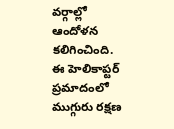వర్గాల్లో ఆందోళన కలిగించింది. ఈ హెలికాప్టర్ ప్రమాదంలో ముగ్గురు రక్షణ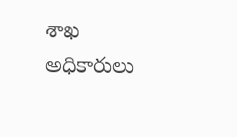శాఖ అధికారులు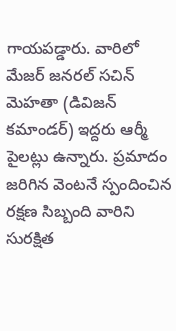గాయపడ్డారు. వారిలో మేజర్ జనరల్ సచిన్ మెహతా (డివిజన్ కమాండర్) ఇద్దరు ఆర్మీ పైలట్లు ఉన్నారు. ప్రమాదం జరిగిన వెంటనే స్పందించిన రక్షణ సిబ్బంది వారిని సురక్షిత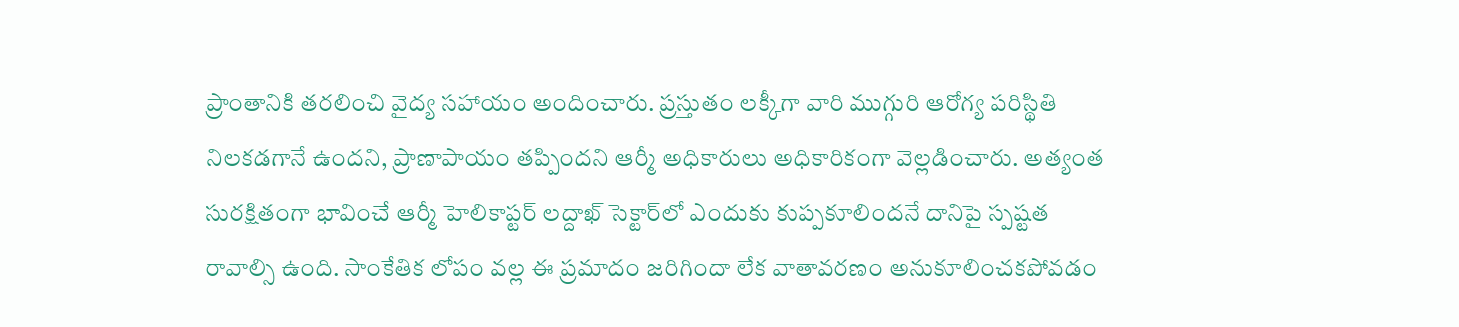ప్రాంతానికి తరలించి వైద్య సహాయం అందించారు. ప్రస్తుతం లక్కీగా వారి ముగ్గురి ఆరోగ్య పరిస్థితి నిలకడగానే ఉందని, ప్రాణాపాయం తప్పిందని ఆర్మీ అధికారులు అధికారికంగా వెల్లడించారు. అత్యంత సురక్షితంగా భావించే ఆర్మీ హెలికాప్టర్ లద్దాఖ్ సెక్టార్‌లో ఎందుకు కుప్పకూలిందనే దానిపై స్పష్టత రావాల్సి ఉంది. సాంకేతిక లోపం వల్ల ఈ ప్రమాదం జరిగిందా లేక వాతావరణం అనుకూలించకపోవడం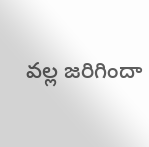వల్ల జరిగిందా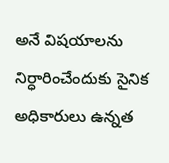అనే విషయాలను నిర్ధారించేందుకు సైనిక అధికారులు ఉన్నత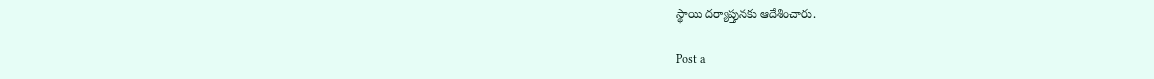స్థాయి దర్యాప్తునకు ఆదేశించారు.

Post a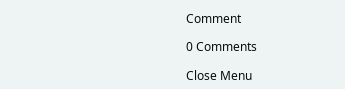Comment

0 Comments

Close Menu